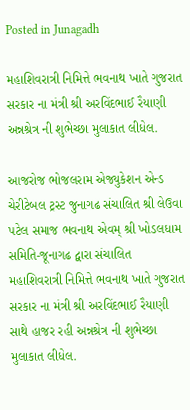Posted in Junagadh

મહાશિવરાત્રી નિમિત્તે ભવનાથ ખાતે ગુજરાત સરકાર ના મંત્રી શ્રી અરવિંદભાઈ રૈયાણી અન્નશ્રેત્ર ની શુભેચ્છા મુલાકાત લીધેલ.

આજરોજ ભોજલરામ એજ્યુકેશન એન્ડ ચેરીટેબલ ટ્રસ્ટ જુનાગઢ સંચાલિત શ્રી લેઉવા પટેલ સમાજ ભવનાથ એવમ્ શ્રી ખોડલધામ સમિતિ-જૂનાગઢ દ્વારા સંચાલિત મહાશિવરાત્રી નિમિત્તે ભવનાથ ખાતે ગુજરાત સરકાર ના મંત્રી શ્રી અરવિંદભાઈ રૈયાણી સાથે હાજર રહી અન્નશ્રેત્ર ની શુભેચ્છા મુલાકાત લીધેલ.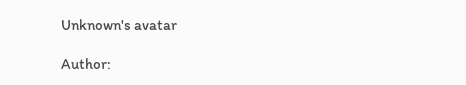Unknown's avatar

Author: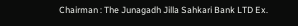Chairman : The Junagadh Jilla Sahkari Bank LTD Ex.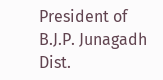President of B.J.P. Junagadh Dist.